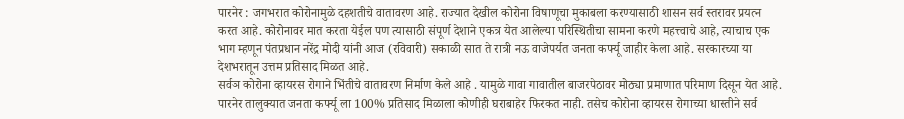पारनेर : जगभरात कोरोनामुळे दहशतीचे वातावरण आहे. राज्यात देखील कोरोना विषाणूचा मुकाबला करण्यासाठी शासन सर्व स्तरावर प्रयत्न करत आहे. कोरोनावर मात करता येईल पण त्यासाठी संपूर्ण देशाने एकत्र येत आलेल्या परिस्थितीचा सामना करणे महत्त्वाचे आहे, त्याचाच एक भाग म्हणून पंतप्रधान नरेंद्र मोदी यांनी आज (रविवारी) सकाळी सात ते रात्री नऊ वाजेपर्यत जनता कर्फ्यू जाहीर केला आहे. सरकारच्या या देशभरातून उत्तम प्रतिसाद मिळत आहे.
सर्वञ कोरोना व्हायरस रोगाने भिंतीचे वातावरण निर्माण केले आहे . यामुळे गावा गावातील बाजरपेठावर मोठ्या प्रमाणात परिमाण दिसून येत आहे. पारनेर तालुक्यात जनता कर्फ्यू ला 100% प्रतिसाद मिळाला कोणीही घराबाहेर फिरकत नाही. तसेच कोरोना व्हायरस रोगाच्या धास्तीने सर्व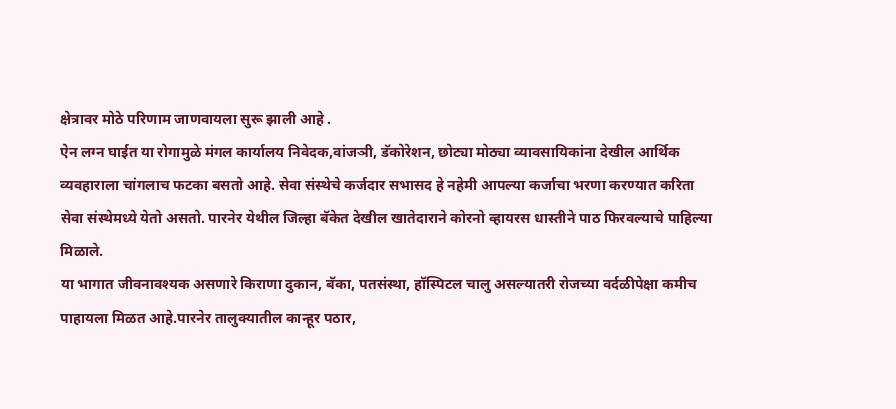क्षेत्रावर मोठे परिणाम जाणवायला सुरू झाली आहे .
ऐन लग्न घाईत या रोगामुळे मंगल कार्यालय निवेदक,वांजञी, डॅकोरेशन, छोट्या मोठ्या व्यावसायिकांना देखील आर्थिक व्यवहाराला चांगलाच फटका बसतो आहे. सेवा संस्थेचे कर्जदार सभासद हे नहेमी आपल्या कर्जाचा भरणा करण्यात करिता सेवा संस्थेमध्ये येतो असतो. पारनेर येथील जिल्हा बॅकेत देखील खातेदाराने कोरनो व्हायरस धास्तीने पाठ फिरवल्याचे पाहिल्या मिळाले.
या भागात जीवनावश्यक असणारे किराणा दुकान, बॅका, पतसंस्था, हॉस्पिटल चालु असल्यातरी रोजच्या वर्दळीपेक्षा कमीच पाहायला मिळत आहे.पारनेर तालुक्यातील कान्हूर पठार,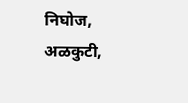निघोज, अळकुटी,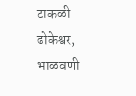टाकळी ढोकेश्वर, भाळवणी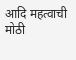आदि महत्वाची मोठी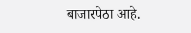बाजारपेठा आहे.